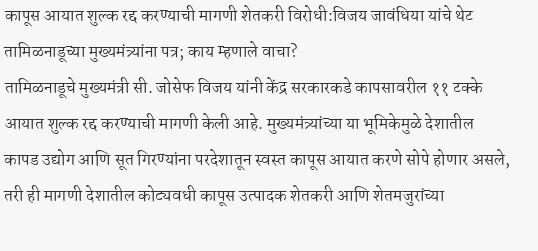कापूस आयात शुल्क रद्द करण्याची मागणी शेतकरी विरोधी:विजय जावंधिया यांचे थेट तामिळनाडूच्या मुख्यमंत्र्यांना पत्र; काय म्हणाले वाचा?
तामिळनाडूचे मुख्यमंत्री सी. जोसेफ विजय यांनी केंद्र सरकारकडे कापसावरील ११ टक्के आयात शुल्क रद्द करण्याची मागणी केली आहे. मुख्यमंत्र्यांच्या या भूमिकेमुळे देशातील कापड उद्योग आणि सूत गिरण्यांना परदेशातून स्वस्त कापूस आयात करणे सोपे होणार असले, तरी ही मागणी देशातील कोट्यवधी कापूस उत्पादक शेतकरी आणि शेतमजुरांच्या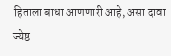हिताला बाधा आणणारी आहे, असा दावा ज्येष्ठ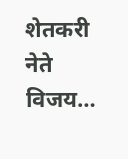शेतकरी नेते विजय…